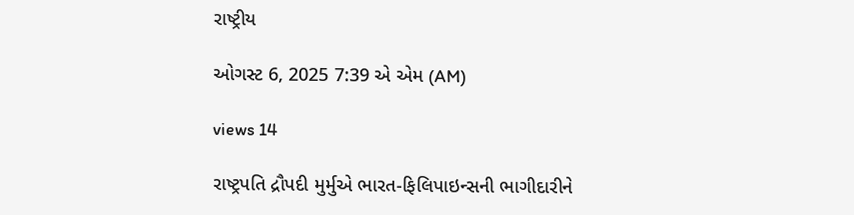રાષ્ટ્રીય

ઓગસ્ટ 6, 2025 7:39 એ એમ (AM)

views 14

રાષ્ટ્રપતિ દ્રૌપદી મુર્મુએ ભારત-ફિલિપાઇન્સની ભાગીદારીને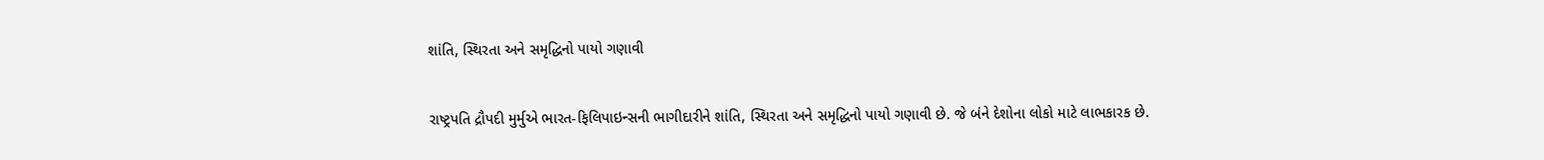શાંતિ, સ્થિરતા અને સમૃદ્ધિનો પાયો ગણાવી

રાષ્ટ્રપતિ દ્રૌપદી મુર્મુએ ભારત-ફિલિપાઇન્સની ભાગીદારીને શાંતિ, સ્થિરતા અને સમૃદ્ધિનો પાયો ગણાવી છે. જે બંને દેશોના લોકો માટે લાભકારક છે.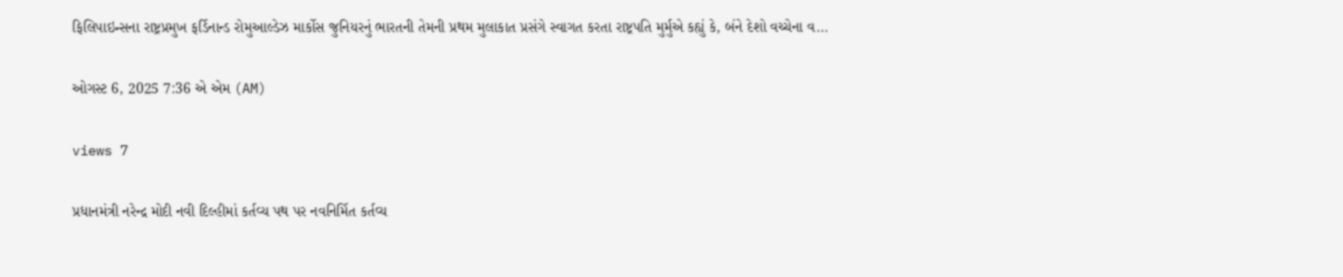ફિલિપાઇન્સના રાષ્ટ્રપ્રમુખ ફર્ડિનાન્ડ રોમુઆલ્ડેઝ માર્કોસ જુનિયરનું ભારતની તેમની પ્રથમ મુલાકાત પ્રસંગે સ્વાગત કરતા રાષ્ટ્રપતિ મુર્મુએ કહ્યું કે, બંને દેશો વચ્ચેના વ...

ઓગસ્ટ 6, 2025 7:36 એ એમ (AM)

views 7

પ્રધાનમંત્રી નરેન્દ્ર મોદી નવી દિલ્હીમાં કર્તવ્ય પથ પર નવનિર્મિત કર્તવ્ય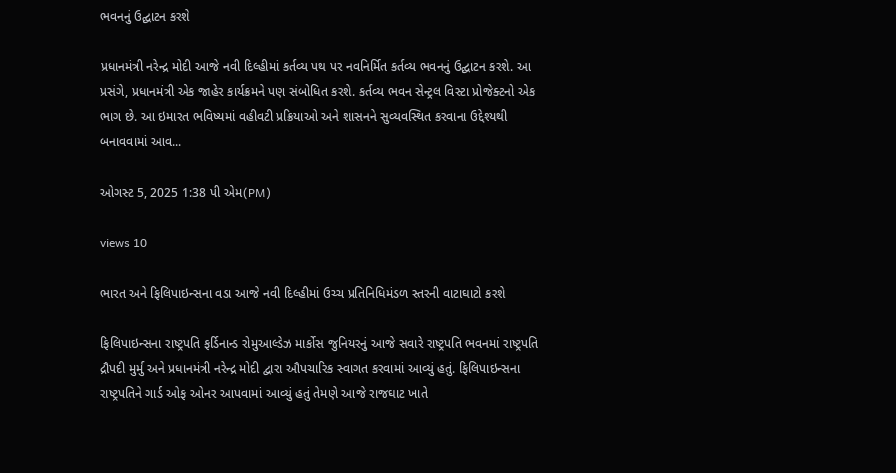ભવનનું ઉદ્ઘાટન કરશે

પ્રધાનમંત્રી નરેન્દ્ર મોદી આજે નવી દિલ્હીમાં કર્તવ્ય પથ પર નવનિર્મિત કર્તવ્ય ભવનનું ઉદ્ઘાટન કરશે. આ પ્રસંગે, પ્રધાનમંત્રી એક જાહેર કાર્યક્રમને પણ સંબોધિત કરશે. કર્તવ્ય ભવન સેન્ટ્રલ વિસ્ટા પ્રોજેક્ટનો એક ભાગ છે. આ ઇમારત ભવિષ્યમાં વહીવટી પ્રક્રિયાઓ અને શાસનને સુવ્યવસ્થિત કરવાના ઉદ્દેશ્યથી બનાવવામાં આવ...

ઓગસ્ટ 5, 2025 1:38 પી એમ(PM)

views 10

ભારત અને ફિલિપાઇન્સના વડા આજે નવી દિલ્હીમાં ઉચ્ચ પ્રતિનિધિમંડળ સ્તરની વાટાઘાટો કરશે

ફિલિપાઇન્સના રાષ્ટ્રપતિ ફર્ડિનાન્ડ રોમુઆલ્ડેઝ માર્કોસ જુનિયરનું આજે સવારે રાષ્ટ્રપતિ ભવનમાં રાષ્ટ્રપતિ દ્રૌપદી મુર્મુ અને પ્રધાનમંત્રી નરેન્દ્ર મોદી દ્વારા ઔપચારિક સ્વાગત કરવામાં આવ્યું હતું. ફિલિપાઇન્સના રાષ્ટ્રપતિને ગાર્ડ ઓફ ઓનર આપવામાં આવ્યું હતું તેમણે આજે રાજઘાટ ખાતે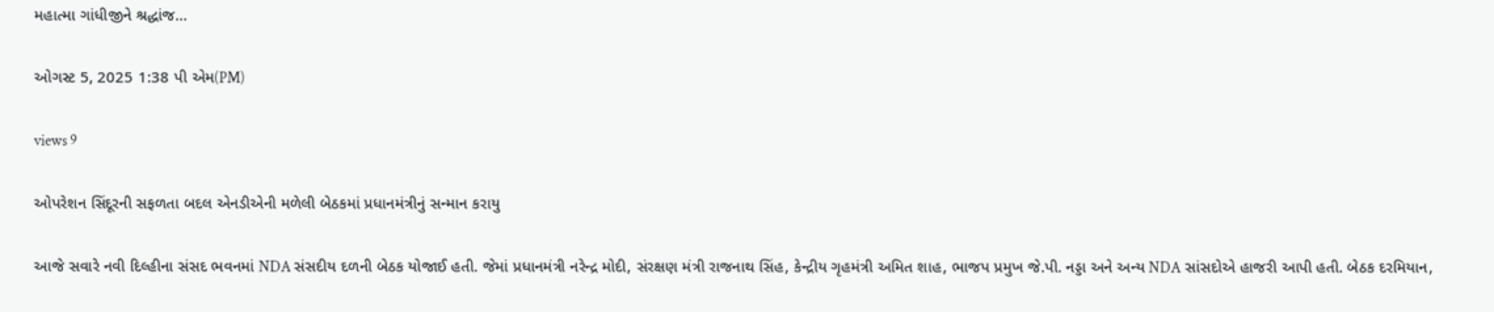મહાત્મા ગાંધીજીને શ્રદ્ધાંજ...

ઓગસ્ટ 5, 2025 1:38 પી એમ(PM)

views 9

ઓપરેશન સિંદૂરની સફળતા બદલ એનડીએની મળેલી બેઠકમાં પ્રધાનમંત્રીનું સન્માન કરાયુ

આજે સવારે નવી દિલ્હીના સંસદ ભવનમાં NDA સંસદીય દળની બેઠક યોજાઈ હતી. જેમાં પ્રધાનમંત્રી નરેન્દ્ર મોદી, સંરક્ષણ મંત્રી રાજનાથ સિંહ, કેન્દ્રીય ગૃહમંત્રી અમિત શાહ, ભાજપ પ્રમુખ જે.પી. નડ્ડા અને અન્ય NDA સાંસદોએ હાજરી આપી હતી. બેઠક દરમિયાન,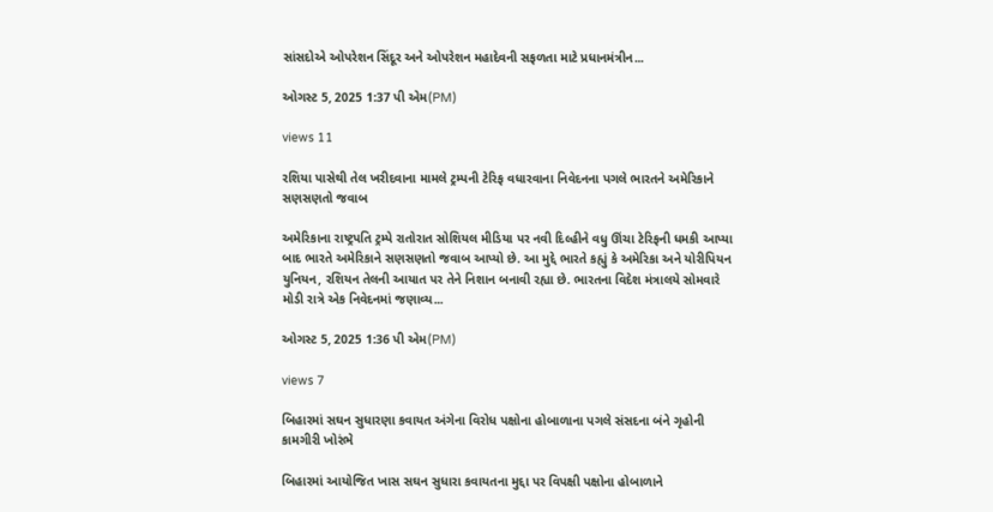સાંસદોએ ઓપરેશન સિંદૂર અને ઓપરેશન મહાદેવની સફળતા માટે પ્રધાનમંત્રીન...

ઓગસ્ટ 5, 2025 1:37 પી એમ(PM)

views 11

રશિયા પાસેથી તેલ ખરીદવાના મામલે ટ્રમ્પની ટેરિફ વધારવાના નિવેદનના પગલે ભારતને અમેરિકાને સણસણતો જવાબ

અમેરિકાના રાષ્ટ્રપતિ ટ્રમ્પે રાતોરાત સોશિયલ મીડિયા પર નવી દિલ્હીને વધુ ઊંચા ટેરિફની ધમકી આપ્યા બાદ ભારતે અમેરિકાને સણસણતો જવાબ આપ્યો છે. આ મુદ્દે ભારતે કહ્યું કે અમેરિકા અને યોરીપિયન યુનિયન, રશિયન તેલની આયાત પર તેને નિશાન બનાવી રહ્યા છે. ભારતના વિદેશ મંત્રાલયે સોમવારે મોડી રાત્રે એક નિવેદનમાં જણાવ્ય...

ઓગસ્ટ 5, 2025 1:36 પી એમ(PM)

views 7

બિહારમાં સઘન સુધારણા કવાયત અંગેના વિરોધ પક્ષોના હોબાળાના પગલે સંસદના બંને ગૃહોની કામગીરી ખોરંભે

બિહારમાં આયોજિત ખાસ સઘન સુધારા કવાયતના મુદ્દા પર વિપક્ષી પક્ષોના હોબાળાને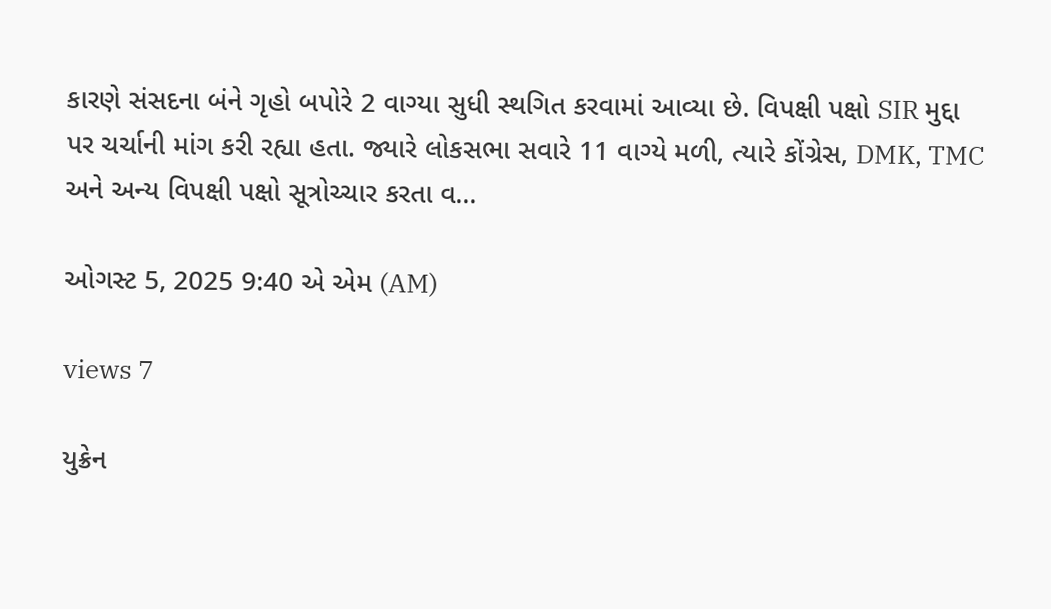કારણે સંસદના બંને ગૃહો બપોરે 2 વાગ્યા સુધી સ્થગિત કરવામાં આવ્યા છે. વિપક્ષી પક્ષો SIR મુદ્દા પર ચર્ચાની માંગ કરી રહ્યા હતા. જ્યારે લોકસભા સવારે 11 વાગ્યે મળી, ત્યારે કોંગ્રેસ, DMK, TMC અને અન્ય વિપક્ષી પક્ષો સૂત્રોચ્ચાર કરતા વ...

ઓગસ્ટ 5, 2025 9:40 એ એમ (AM)

views 7

યુક્રેન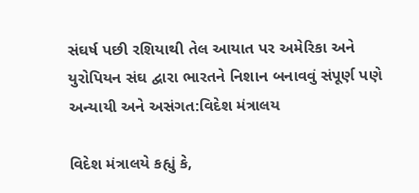સંઘર્ષ પછી રશિયાથી તેલ આયાત પર અમેરિકા અને યુરોપિયન સંઘ દ્વારા ભારતને નિશાન બનાવવું સંપૂર્ણ પણે અન્યાયી અને અસંગત:વિદેશ મંત્રાલય

વિદેશ મંત્રાલયે કહ્યું કે,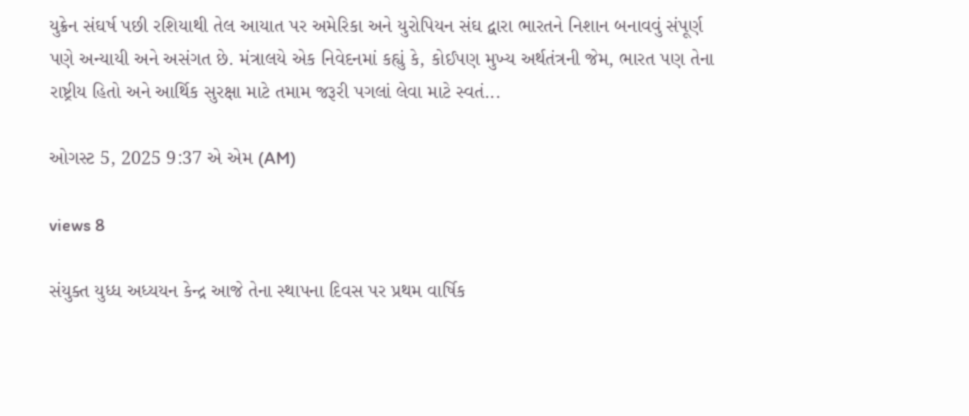યુક્રેન સંઘર્ષ પછી રશિયાથી તેલ આયાત પર અમેરિકા અને યુરોપિયન સંઘ દ્વારા ભારતને નિશાન બનાવવું સંપૂર્ણ પણે અન્યાયી અને અસંગત છે. મંત્રાલયે એક નિવેદનમાં કહ્યું કે, કોઈપણ મુખ્ય અર્થતંત્રની જેમ, ભારત પણ તેના રાષ્ટ્રીય હિતો અને આર્થિક સુરક્ષા માટે તમામ જરૂરી પગલાં લેવા માટે સ્વતં...

ઓગસ્ટ 5, 2025 9:37 એ એમ (AM)

views 8

સંયુક્ત યુધ્ધ અધ્યયન કેન્દ્ર આજે તેના સ્થાપના દિવસ પર પ્રથમ વાર્ષિક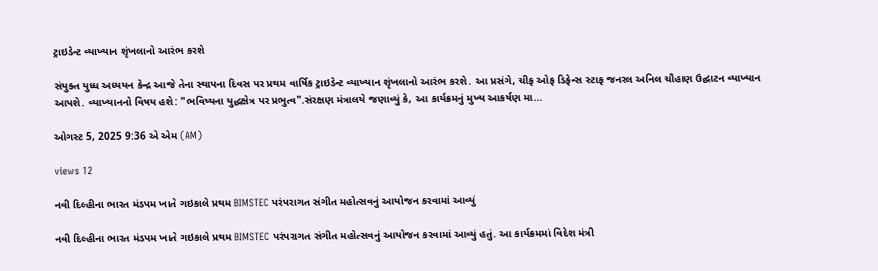ટ્રાઇડેન્ટ વ્યાખ્યાન શૃંખલાનો આરંભ કરશે

સંયુક્ત યુધ્ધ અધ્યયન કેન્દ્ર આજે તેના સ્થાપના દિવસ પર પ્રથમ વાર્ષિક ટ્રાઇડેન્ટ વ્યાખ્યાન શૃંખલાનો આરંભ કરશે. આ પ્રસંગે, ચીફ ઓફ ડિફેન્સ સ્ટાફ જનરલ અનિલ ચૌહાણ ઉદ્ઘાટન વ્યાખ્યાન આપશે. વ્યાખ્યાનનો વિષય હશે: "ભવિષ્યના યુદ્ધક્ષેત્ર પર પ્રભુત્વ".સંરક્ષણ મંત્રાલયે જણાવ્યું કે, આ કાર્યક્રમનું મુખ્ય આકર્ષણ મા...

ઓગસ્ટ 5, 2025 9:36 એ એમ (AM)

views 12

નવી દિલ્હીના ભારત મંડપમ ખાતે ગઇકાલે પ્રથમ BIMSTEC પરંપરાગત સંગીત મહોત્સવનું આયોજન કરવામાં આવ્યું

નવી દિલ્હીના ભારત મંડપમ ખાતે ગઇકાલે પ્રથમ BIMSTEC પરંપરાગત સંગીત મહોત્સવનું આયોજન કરવામાં આવ્યું હતું. આ કાર્યક્રમમાં વિદેશ મંત્રી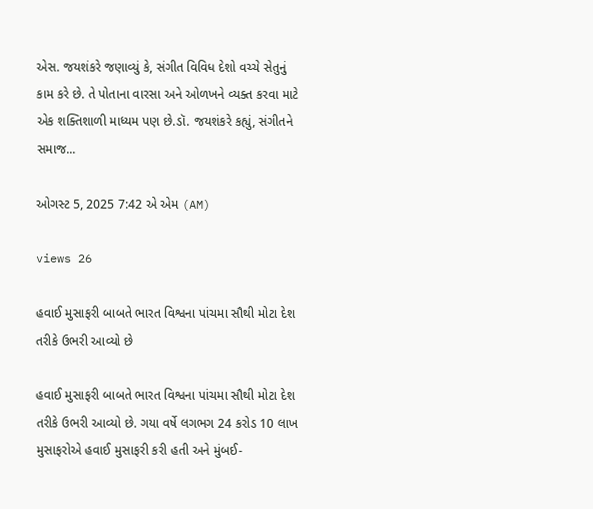એસ. જયશંકરે જણાવ્યું કે, સંગીત વિવિધ દેશો વચ્ચે સેતુનું કામ કરે છે. તે પોતાના વારસા અને ઓળખને વ્યક્ત કરવા માટે એક શક્તિશાળી માધ્યમ પણ છે.ડૉ. જયશંકરે કહ્યું, સંગીતને સમાજ...

ઓગસ્ટ 5, 2025 7:42 એ એમ (AM)

views 26

હવાઈ મુસાફરી બાબતે ભારત વિશ્વના પાંચમા સૌથી મોટા દેશ તરીકે ઉભરી આવ્યો છે

હવાઈ મુસાફરી બાબતે ભારત વિશ્વના પાંચમા સૌથી મોટા દેશ તરીકે ઉભરી આવ્યો છે. ગયા વર્ષે લગભગ 24 કરોડ 10 લાખ મુસાફરોએ હવાઈ મુસાફરી કરી હતી અને મુંબઈ-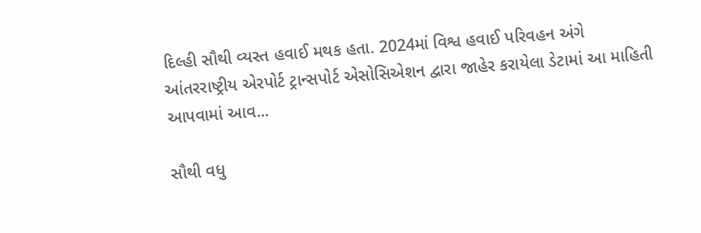દિલ્હી સૌથી વ્યસ્ત હવાઈ મથક હતા. 2024માં વિશ્વ હવાઈ પરિવહન અંગે આંતરરાષ્ટ્રીય એરપોર્ટ ટ્રાન્સપોર્ટ એસોસિએશન દ્વારા જાહેર કરાયેલા ડેટામાં આ માહિતી આપવામાં આવ...

સૌથી વધુ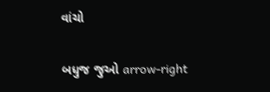વાંચો

બધુજ જુઓ arrow-right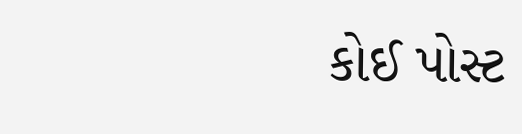કોઈ પોસ્ટ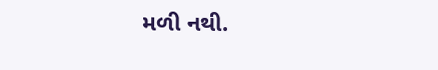મળી નથી.